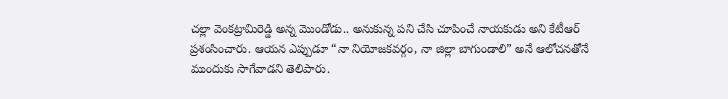చల్లా వెంకట్రామిరెడ్డి అన్న మొండోడు.. అనుకున్న పని చేసి చూపించే నాయకుడు అని కేటీఆర్ ప్రశంసించారు. ఆయన ఎప్పుడూ “నా నియోజకవర్గం, నా జిల్లా బాగుండాలి” అనే ఆలోచనతోనే ముందుకు సాగేవాడని తెలిపారు.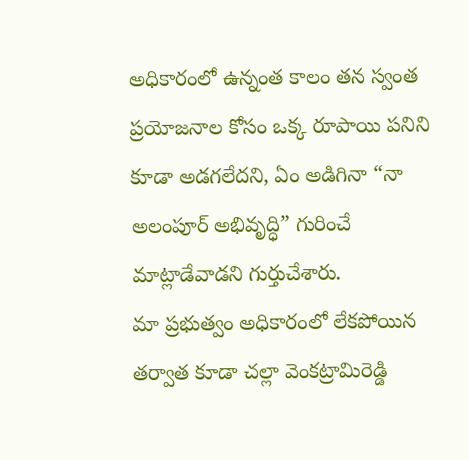అధికారంలో ఉన్నంత కాలం తన స్వంత ప్రయోజనాల కోసం ఒక్క రూపాయి పనిని కూడా అడగలేదని, ఏం అడిగినా “నా అలంపూర్ అభివృద్ధి” గురించే మాట్లాడేవాడని గుర్తుచేశారు.
మా ప్రభుత్వం అధికారంలో లేకపోయిన తర్వాత కూడా చల్లా వెంకట్రామిరెడ్డి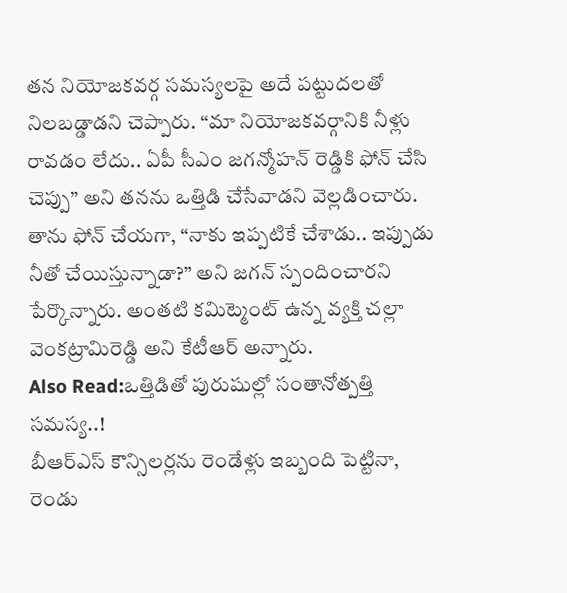తన నియోజకవర్గ సమస్యలపై అదే పట్టుదలతో నిలబడ్డాడని చెప్పారు. “మా నియోజకవర్గానికి నీళ్లు రావడం లేదు.. ఏపీ సీఎం జగన్మోహన్ రెడ్డికి ఫోన్ చేసి చెప్పు” అని తనను ఒత్తిడి చేసేవాడని వెల్లడించారు. తాను ఫోన్ చేయగా, “నాకు ఇప్పటికే చేశాడు.. ఇప్పుడు నీతో చేయిస్తున్నాడా?” అని జగన్ స్పందించారని పేర్కొన్నారు. అంతటి కమిట్మెంట్ ఉన్న వ్యక్తి చల్లా వెంకట్రామిరెడ్డి అని కేటీఆర్ అన్నారు.
Also Read:ఒత్తిడితో పురుషుల్లో సంతానోత్పత్తి సమస్య..!
బీఆర్ఎస్ కౌన్సిలర్లను రెండేళ్లు ఇబ్బంది పెట్టినా, రెండు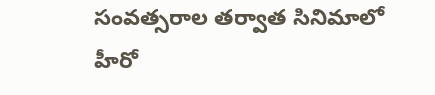సంవత్సరాల తర్వాత సినిమాలో హీరో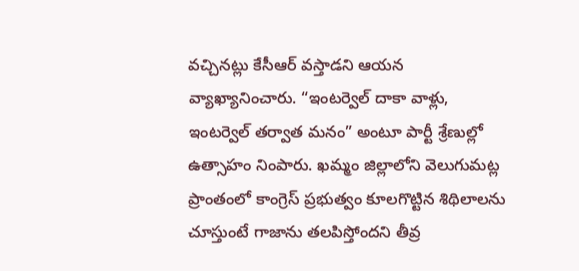వచ్చినట్లు కేసీఆర్ వస్తాడని ఆయన వ్యాఖ్యానించారు. “ఇంటర్వెల్ దాకా వాళ్లు, ఇంటర్వెల్ తర్వాత మనం” అంటూ పార్టీ శ్రేణుల్లో ఉత్సాహం నింపారు. ఖమ్మం జిల్లాలోని వెలుగుమట్ల ప్రాంతంలో కాంగ్రెస్ ప్రభుత్వం కూలగొట్టిన శిథిలాలను చూస్తుంటే గాజాను తలపిస్తోందని తీవ్ర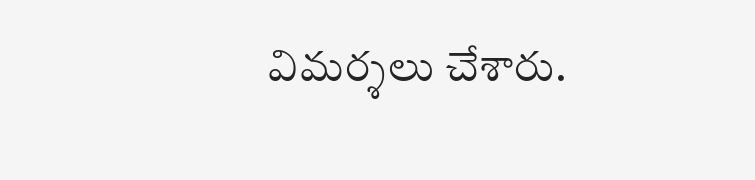విమర్శలు చేశారు.